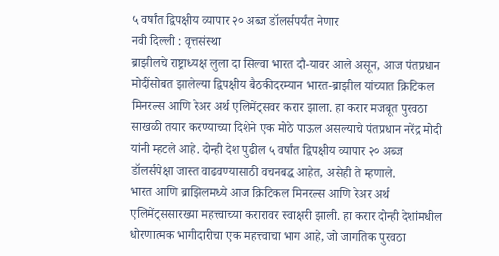५ वर्षांत द्विपक्षीय व्यापार २० अब्ज डॉलर्सपर्यंत नेणार
नवी दिल्ली : वृत्तसंस्था
ब्राझीलचे राष्ट्राध्यक्ष लुला दा सिल्वा भारत दौ-यावर आले असून, आज पंतप्रधान मोदींसोबत झालेल्या द्विपक्षीय बैठकीदरम्यान भारत-ब्राझील यांच्यात क्रिटिकल मिनरल्स आणि रेअर अर्थ एलिमेंट्सवर करार झाला. हा करार मजबूत पुरवठा साखळी तयार करण्याच्या दिशेने एक मोठे पाऊल असल्याचे पंतप्रधान नरेंद्र मोदी यांनी म्हटले आहे. दोन्ही देश पुढील ५ वर्षांत द्विपक्षीय व्यापार २० अब्ज डॉलर्सपेक्षा जास्त वाढवण्यासाठी वचनबद्ध आहेत, असेही ते म्हणाले.
भारत आणि ब्राझिलमध्ये आज क्रिटिकल मिनरल्स आणि रेअर अर्थ एलिमेंट्ससारख्या महत्त्वाच्या करारावर स्वाक्षरी झाली. हा करार दोन्ही देशांमधील धोरणात्मक भागीदारीचा एक महत्त्वाचा भाग आहे, जो जागतिक पुरवठा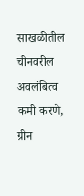साखळीतील चीनवरील अवलंबित्व कमी करणे, ग्रीन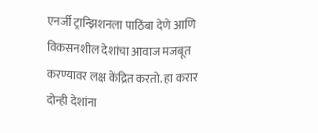एनर्जी ट्रान्झिशनला पाठिंबा देणे आणि विकसनशील देशांचा आवाज मजबूत करण्यावर लक्ष केंद्रित करतो. हा करार दोन्ही देशांना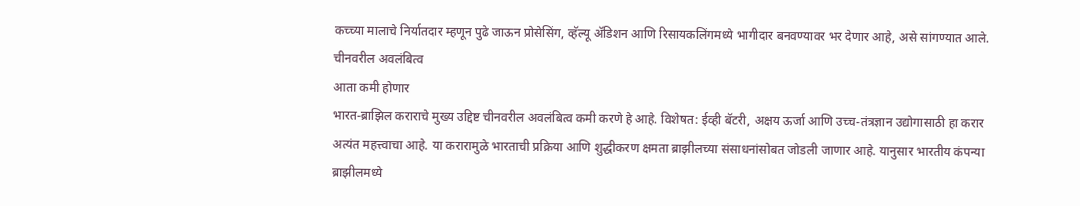कच्च्या मालाचे निर्यातदार म्हणून पुढे जाऊन प्रोसेसिंग, व्हॅल्यू ॲडिशन आणि रिसायकलिंगमध्ये भागीदार बनवण्यावर भर देणार आहे, असे सांगण्यात आले.
चीनवरील अवलंबित्व
आता कमी होणार
भारत-ब्राझिल कराराचे मुख्य उद्दिष्ट चीनवरील अवलंबित्व कमी करणे हे आहे. विशेषत: ईव्ही बॅटरी, अक्षय ऊर्जा आणि उच्च-तंत्रज्ञान उद्योगासाठी हा करार अत्यंत महत्त्वाचा आहे. या करारामुळे भारताची प्रक्रिया आणि शुद्धीकरण क्षमता ब्राझीलच्या संसाधनांसोबत जोडली जाणार आहे. यानुसार भारतीय कंपन्या ब्राझीलमध्ये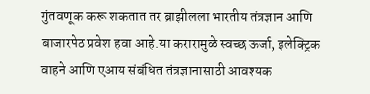गुंतवणूक करू शकतात तर ब्राझीलला भारतीय तंत्रज्ञान आणि बाजारपेठ प्रवेश हवा आहे.या करारामुळे स्वच्छ ऊर्जा, इलेक्ट्रिक वाहने आणि एआय संबंधित तंत्रज्ञानासाठी आवश्यक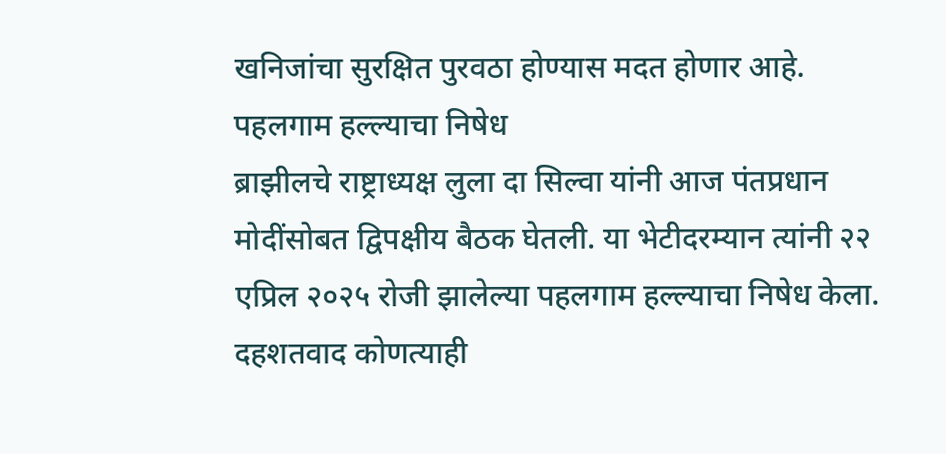खनिजांचा सुरक्षित पुरवठा होण्यास मदत होणार आहे.
पहलगाम हल्ल्याचा निषेध
ब्राझीलचे राष्ट्राध्यक्ष लुला दा सिल्वा यांनी आज पंतप्रधान मोदींसोबत द्विपक्षीय बैठक घेतली. या भेटीदरम्यान त्यांनी २२ एप्रिल २०२५ रोजी झालेल्या पहलगाम हल्ल्याचा निषेध केला. दहशतवाद कोणत्याही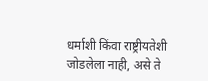धर्माशी किंवा राष्ट्रीयतेशी जोडलेला नाही, असे ते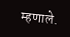म्हणाले.